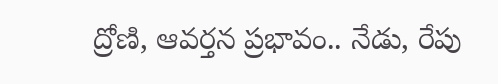ద్రోణి, ఆవర్తన ప్రభావం.. నేడు, రేపు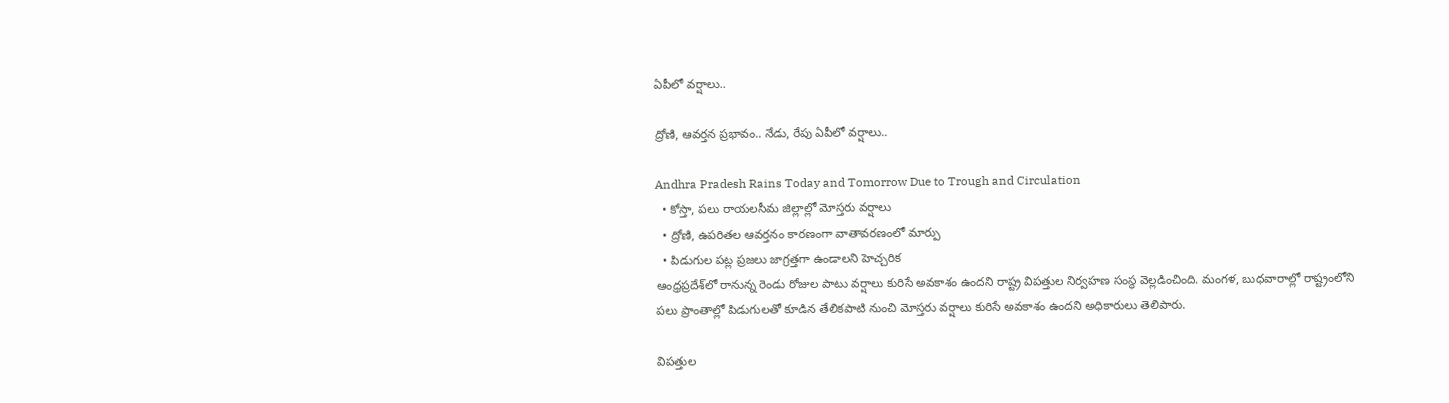ఏపీలో వర్షాలు..

ద్రోణి, ఆవర్తన ప్రభావం.. నేడు, రేపు ఏపీలో వర్షాలు..

Andhra Pradesh Rains Today and Tomorrow Due to Trough and Circulation
  • కోస్తా, పలు రాయలసీమ జిల్లాల్లో మోస్తరు వర్షాలు
  • ద్రోణి, ఉపరితల ఆవర్తనం కారణంగా వాతావరణంలో మార్పు
  • పిడుగుల పట్ల ప్రజలు జాగ్రత్తగా ఉండాలని హెచ్చరిక
ఆంధ్రప్రదేశ్‌లో రానున్న రెండు రోజుల పాటు వర్షాలు కురిసే అవకాశం ఉందని రాష్ట్ర విపత్తుల నిర్వహణ సంస్థ వెల్లడించింది. మంగళ, బుధవారాల్లో రాష్ట్రంలోని పలు ప్రాంతాల్లో పిడుగులతో కూడిన తేలికపాటి నుంచి మోస్తరు వర్షాలు కురిసే అవకాశం ఉందని అధికారులు తెలిపారు.

విపత్తుల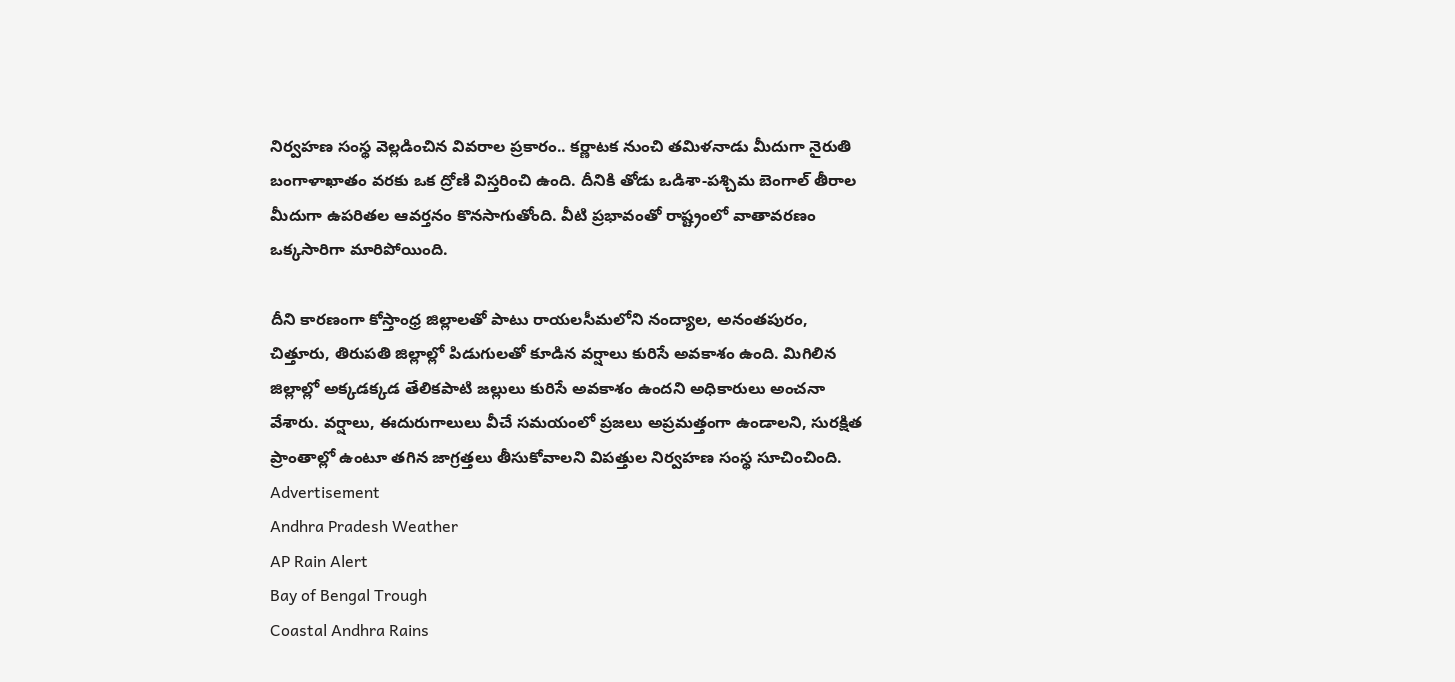నిర్వహణ సంస్థ వెల్లడించిన వివరాల ప్రకారం.. కర్ణాటక నుంచి తమిళనాడు మీదుగా నైరుతి బంగాళాఖాతం వరకు ఒక ద్రోణి విస్తరించి ఉంది. దీనికి తోడు ఒడిశా-పశ్చిమ బెంగాల్ తీరాల మీదుగా ఉపరితల ఆవర్తనం కొనసాగుతోంది. వీటి ప్రభావంతో రాష్ట్రంలో వాతావరణం ఒక్కసారిగా మారిపోయింది.

దీని కారణంగా కోస్తాంధ్ర జిల్లాలతో పాటు రాయలసీమలోని నంద్యాల, అనంతపురం, చిత్తూరు, తిరుపతి జిల్లాల్లో పిడుగులతో కూడిన వర్షాలు కురిసే అవకాశం ఉంది. మిగిలిన జిల్లాల్లో అక్కడక్కడ తేలికపాటి జల్లులు కురిసే అవకాశం ఉందని అధికారులు అంచనా వేశారు. వర్షాలు, ఈదురుగాలులు వీచే సమయంలో ప్రజలు అప్రమత్తంగా ఉండాలని, సురక్షిత ప్రాంతాల్లో ఉంటూ తగిన జాగ్రత్తలు తీసుకోవాలని విపత్తుల నిర్వహణ సంస్థ సూచించింది.
Advertisement
Andhra Pradesh Weather
AP Rain Alert
Bay of Bengal Trough
Coastal Andhra Rains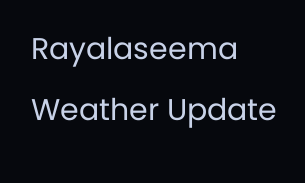Rayalaseema Weather Update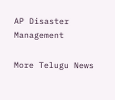AP Disaster Management

More Telugu News